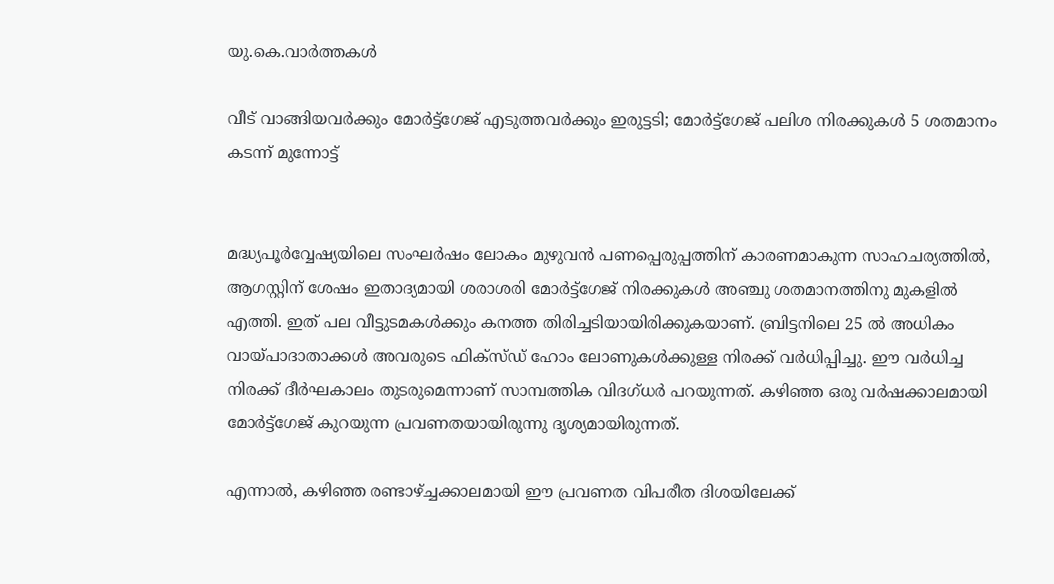യു.കെ.വാര്‍ത്തകള്‍

വീട് വാങ്ങിയവര്‍ക്കും മോര്‍ട്ട്ഗേജ് എടുത്തവര്‍ക്കും ഇരുട്ടടി; മോര്‍ട്ട്ഗേജ് പലിശ നിരക്കുകള്‍ 5 ശതമാനം കടന്ന് മുന്നോട്ട്


മദ്ധ്യപൂര്‍വ്വേഷ്യയിലെ സംഘര്‍ഷം ലോകം മുഴുവന്‍ പണപ്പെരുപ്പത്തിന് കാരണമാകുന്ന സാഹചര്യത്തില്‍, ആഗസ്റ്റിന് ശേഷം ഇതാദ്യമായി ശരാശരി മോര്‍ട്ട്‌ഗേജ് നിരക്കുകള്‍ അഞ്ചു ശതമാനത്തിനു മുകളില്‍ എത്തി. ഇത് പല വീട്ടുടമകള്‍ക്കും കനത്ത തിരിച്ചടിയായിരിക്കുകയാണ്. ബ്രിട്ടനിലെ 25 ല്‍ അധികം വായ്പാദാതാക്കള്‍ അവരുടെ ഫിക്‌സ്ഡ് ഹോം ലോണുകള്‍ക്കുള്ള നിരക്ക് വര്‍ധിപ്പിച്ചു. ഈ വര്‍ധിച്ച നിരക്ക് ദീര്‍ഘകാലം തുടരുമെന്നാണ് സാമ്പത്തിക വിദഗ്ധര്‍ പറയുന്നത്. കഴിഞ്ഞ ഒരു വര്‍ഷക്കാലമായി മോര്‍ട്ട്‌ഗേജ് കുറയുന്ന പ്രവണതയായിരുന്നു ദൃശ്യമായിരുന്നത്.

എന്നാല്‍, കഴിഞ്ഞ രണ്ടാഴ്ച്ചക്കാലമായി ഈ പ്രവണത വിപരീത ദിശയിലേക്ക്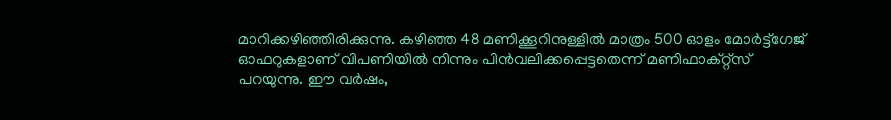മാറിക്കഴിഞ്ഞിരിക്കുന്നു. കഴിഞ്ഞ 48 മണിക്കൂറിനുള്ളില്‍ മാത്രം 500 ഓളം മോര്‍ട്ട്‌ഗേജ് ഓഫറുകളാണ് വിപണിയില്‍ നിന്നും പിന്‍വലിക്കപ്പെട്ടതെന്ന് മണിഫാക്റ്റ്‌സ് പറയുന്നു. ഈ വര്‍ഷം,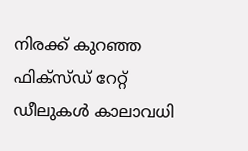നിരക്ക് കുറഞ്ഞ ഫിക്‌സ്ഡ് റേറ്റ് ഡീലുകള്‍ കാലാവധി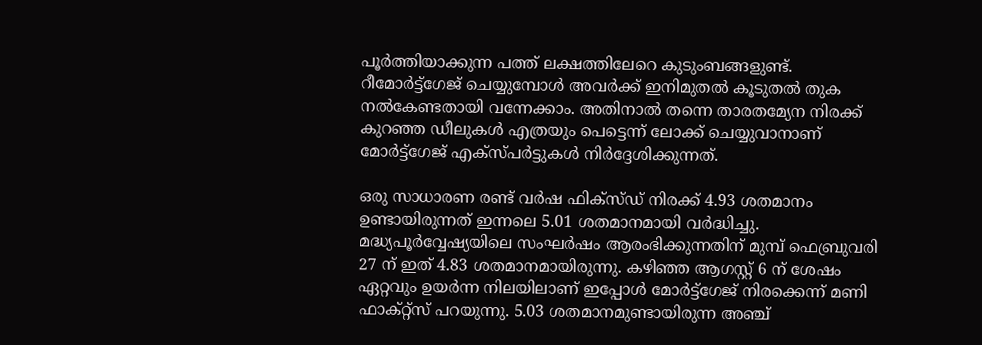പൂര്‍ത്തിയാക്കുന്ന പത്ത് ലക്ഷത്തിലേറെ കുടുംബങ്ങളുണ്ട്. റീമോര്‍ട്ട്‌ഗേജ് ചെയ്യുമ്പോള്‍ അവര്‍ക്ക് ഇനിമുതല്‍ കൂടുതല്‍ തുക നല്‍കേണ്ടതായി വന്നേക്കാം. അതിനാല്‍ തന്നെ താരതമ്യേന നിരക്ക് കുറഞ്ഞ ഡീലുകള്‍ എത്രയും പെട്ടെന്ന് ലോക്ക് ചെയ്യുവാനാണ് മോര്‍ട്ട്‌ഗേജ് എക്‌സ്പര്‍ട്ടുകള്‍ നിര്‍ദ്ദേശിക്കുന്നത്.

ഒരു സാധാരണ രണ്ട് വര്‍ഷ ഫിക്‌സ്ഡ് നിരക്ക് 4.93 ശതമാനം ഉണ്ടായിരുന്നത് ഇന്നലെ 5.01 ശതമാനമായി വര്‍ദ്ധിച്ചു. മദ്ധ്യപൂര്‍വ്വേഷ്യയിലെ സംഘര്‍ഷം ആരംഭിക്കുന്നതിന് മുമ്പ് ഫെബ്രുവരി 27 ന് ഇത് 4.83 ശതമാനമായിരുന്നു. കഴിഞ്ഞ ആഗസ്റ്റ് 6 ന് ശേഷം ഏറ്റവും ഉയര്‍ന്ന നിലയിലാണ് ഇപ്പോള്‍ മോര്‍ട്ട്‌ഗേജ് നിരക്കെന്ന് മണി ഫാക്റ്റ്‌സ് പറയുന്നു. 5.03 ശതമാനമുണ്ടായിരുന്ന അഞ്ച്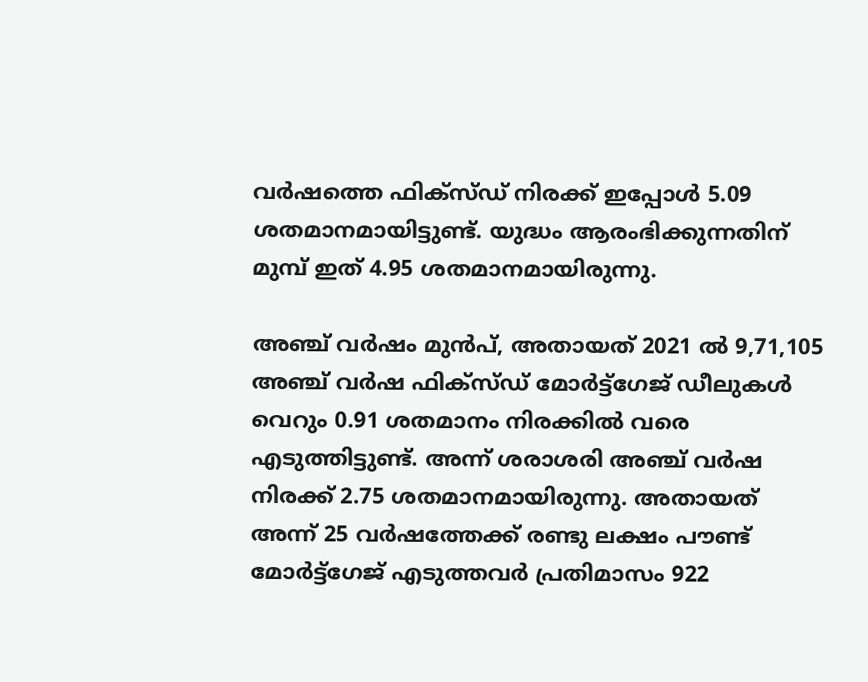വര്‍ഷത്തെ ഫിക്‌സ്ഡ് നിരക്ക് ഇപ്പോള്‍ 5.09 ശതമാനമായിട്ടുണ്ട്. യുദ്ധം ആരംഭിക്കുന്നതിന് മുമ്പ് ഇത് 4.95 ശതമാനമായിരുന്നു.

അഞ്ച് വര്‍ഷം മുന്‍പ്, അതായത് 2021 ല്‍ 9,71,105 അഞ്ച് വര്‍ഷ ഫിക്‌സ്ഡ് മോര്‍ട്ട്‌ഗേജ് ഡീലുകള്‍ വെറും 0.91 ശതമാനം നിരക്കില്‍ വരെ എടുത്തിട്ടുണ്ട്. അന്ന് ശരാശരി അഞ്ച് വര്‍ഷ നിരക്ക് 2.75 ശതമാനമായിരുന്നു. അതായത് അന്ന് 25 വര്‍ഷത്തേക്ക് രണ്ടു ലക്ഷം പൗണ്ട് മോര്‍ട്ട്‌ഗേജ് എടുത്തവര്‍ പ്രതിമാസം 922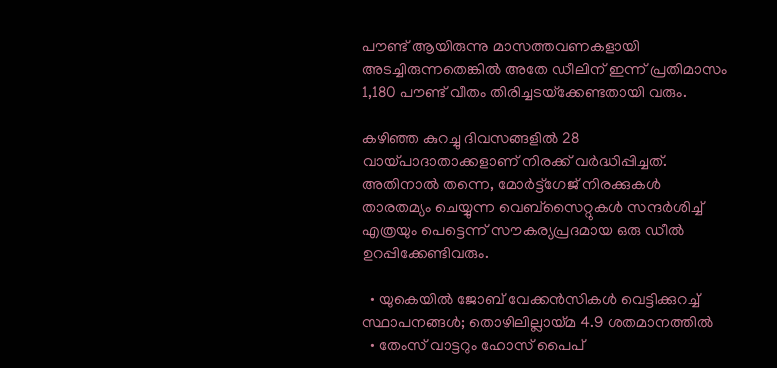പൗണ്ട് ആയിരുന്നു മാസത്തവണകളായി അടച്ചിരുന്നതെങ്കില്‍ അതേ ഡീലിന് ഇന്ന് പ്രതിമാസം 1,180 പൗണ്ട് വീതം തിരിച്ചടയ്‌ക്കേണ്ടതായി വരും.

കഴിഞ്ഞ കുറച്ചു ദിവസങ്ങളില്‍ 28 വായ്പാദാതാക്കളാണ് നിരക്ക് വര്‍ദ്ധിപ്പിച്ചത്. അതിനാല്‍ തന്നെ, മോര്‍ട്ട്‌ഗേജ് നിരക്കുകള്‍ താരതമ്യം ചെയ്യുന്ന വെബ്‌സൈറ്റുകള്‍ സന്ദര്‍ശിച്ച് എത്രയും പെട്ടെന്ന് സൗകര്യപ്രദമായ ഒരു ഡീല്‍ ഉറപ്പിക്കേണ്ടിവരും.

  • യുകെയില്‍ ജോബ് വേക്കന്‍സികള്‍ വെട്ടിക്കുറച്ച് സ്ഥാപനങ്ങള്‍; തൊഴിലില്ലായ്മ 4.9 ശതമാനത്തില്‍
  • തേംസ് വാട്ടറും ഹോസ് പൈപ്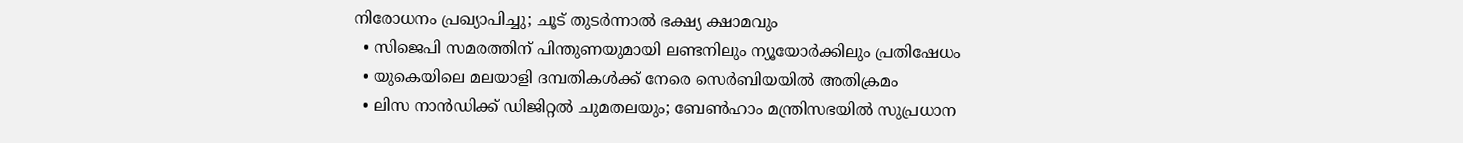നിരോധനം പ്രഖ്യാപിച്ചു; ചൂട് തുടര്‍ന്നാല്‍ ഭക്ഷ്യ ക്ഷാമവും
  • സിജെപി സമരത്തിന് പിന്തുണയുമായി ലണ്ടനിലും ന്യൂയോര്‍ക്കിലും പ്രതിഷേധം
  • യുകെയിലെ മലയാളി ദമ്പതികള്‍ക്ക് നേരെ സെര്‍ബിയയില്‍ അതിക്രമം
  • ലിസ നാന്‍ഡിക്ക് ഡിജിറ്റല്‍ ചുമതലയും; ബേണ്‍ഹാം മന്ത്രിസഭയില്‍ സുപ്രധാന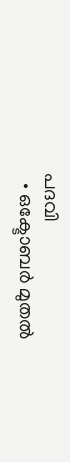പദവി
  • ഒക്ടോബര്‍ മുതല്‍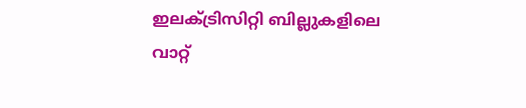ഇലക്ട്രിസിറ്റി ബില്ലുകളിലെ വാറ്റ്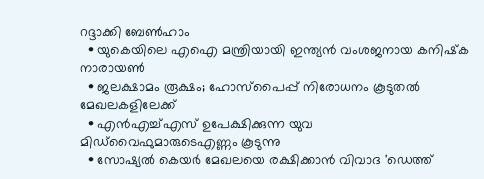റദ്ദാക്കി ബേണ്‍ഹാം
  • യുകെയിലെ എഐ മന്ത്രിയായി ഇന്ത്യന്‍ വംശജനായ കനിഷ്‌ക നാരായണ്‍
  • ജലക്ഷാമം രൂക്ഷം; ഹോസ്‌പൈപ്പ് നിരോധനം കൂടുതല്‍ മേഖലകളിലേക്ക്
  • എന്‍എച്ച്എസ് ഉപേക്ഷിക്കുന്ന യുവ മിഡ്‌വൈഫുമാരുടെഎണ്ണം കൂടുന്നു
  • സോഷ്യല്‍ കെയര്‍ മേഖലയെ രക്ഷിക്കാന്‍ വിവാദ 'ഡെത്ത്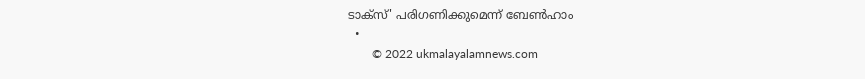ടാക്‌സ്' പരിഗണിക്കുമെന്ന് ബേണ്‍ഹാം
  •
        © 2022 ukmalayalamnews.com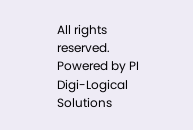All rights reserved. Powered by PI Digi-Logical Solutions